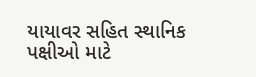યાયાવર સહિત સ્થાનિક પક્ષીઓ માટે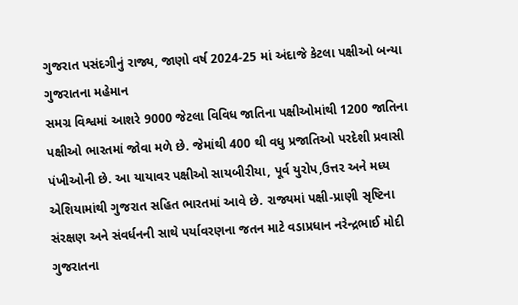ગુજરાત પસંદગીનું રાજ્ય, જાણો વર્ષ 2024-25 માં અંદાજે કેટલા પક્ષીઓ બન્યા ગુજરાતના મહેમાન
સમગ્ર વિશ્વમાં આશરે 9000 જેટલા વિવિધ જાતિના પક્ષીઓમાંથી 1200 જાતિના પક્ષીઓ ભારતમાં જોવા મળે છે. જેમાંથી 400 થી વધુ પ્રજાતિઓ પરદેશી પ્રવાસી પંખીઓની છે. આ યાયાવર પક્ષીઓ સાયબીરીયા, પૂર્વ યુરોપ,ઉત્તર અને મધ્ય એશિયામાંથી ગુજરાત સહિત ભારતમાં આવે છે. રાજ્યમાં પક્ષી-પ્રાણી સૃષ્ટિના સંરક્ષણ અને સંવર્ધનની સાથે પર્યાવરણના જતન માટે વડાપ્રધાન નરેન્દ્રભાઈ મોદી ગુજરાતના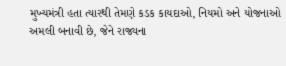મુખ્યમંત્રી હતા ત્યારથી તેમણે કડક કાયદાઓ, નિયમો અને યોજનાઓ અમલી બનાવી છે, જેને રાજ્યના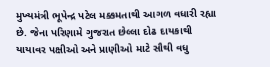મુખ્યમંત્રી ભૂપેન્દ્ર પટેલ મક્કમતાથી આગળ વધારી રહ્યા છે. જેના પરિણામે ગુજરાત છેલ્લા દોઢ દાયકાથી યાયાવર પક્ષીઓ અને પ્રાણીઓ માટે સૌથી વધુ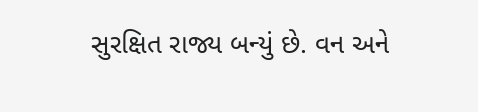સુરક્ષિત રાજ્ય બન્યું છે. વન અને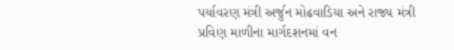પર્યાવરણ મંત્રી અર્જુન મોઢવાડિયા અને રાજ્ય મંત્રી પ્રવિણ માળીના માર્ગદશનમાં વન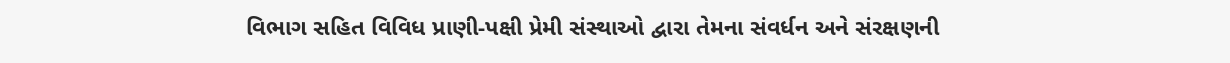વિભાગ સહિત વિવિધ પ્રાણી-પક્ષી પ્રેમી સંસ્થાઓ દ્વારા તેમના સંવર્ધન અને સંરક્ષણની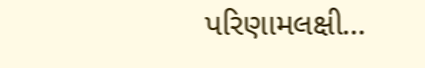પરિણામલક્ષી…